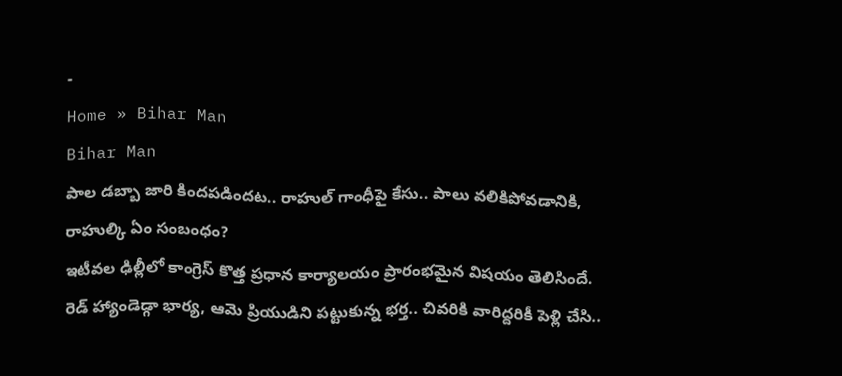-
Home » Bihar Man
Bihar Man
పాల డబ్బా జారి కిందపడిందట.. రాహుల్ గాంధీపై కేసు.. పాలు వలికిపోవడానికి, రాహుల్కి ఏం సంబంధం?
ఇటీవల ఢిల్లీలో కాంగ్రెస్ కొత్త ప్రధాన కార్యాలయం ప్రారంభమైన విషయం తెలిసిందే.
రెడ్ హ్యాండెడ్గా భార్య, ఆమె ప్రియుడిని పట్టుకున్న భర్త.. చివరికి వారిద్దరికీ పెళ్లి చేసి..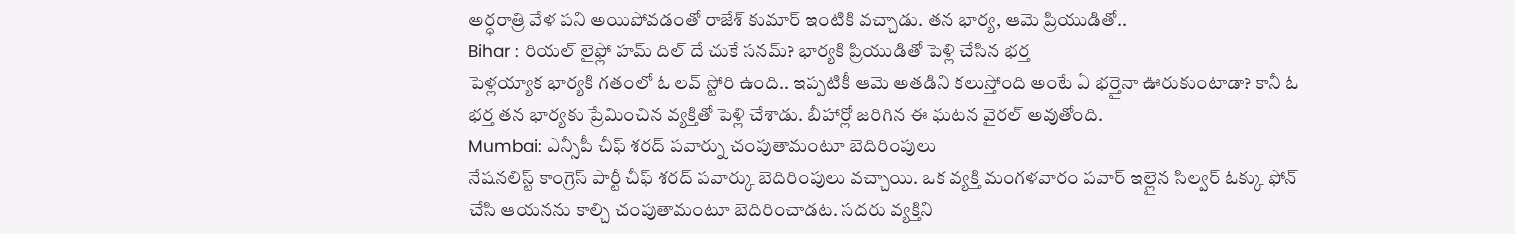అర్ధరాత్రి వేళ పని అయిపోవడంతో రాజేశ్ కుమార్ ఇంటికి వచ్చాడు. తన భార్య, ఆమె ప్రియుడితో..
Bihar : రియల్ లైఫ్లో హమ్ దిల్ దే చుకే సనమ్? భార్యకి ప్రియుడితో పెళ్లి చేసిన భర్త
పెళ్లయ్యాక భార్యకి గతంలో ఓ లవ్ స్టోరి ఉంది.. ఇప్పటికీ ఆమె అతడిని కలుస్తోంది అంటే ఏ భర్తైనా ఊరుకుంటాడా? కానీ ఓ భర్త తన భార్యకు ప్రేమించిన వ్యక్తితో పెళ్లి చేశాడు. బీహార్లో జరిగిన ఈ ఘటన వైరల్ అవుతోంది.
Mumbai: ఎన్సీపీ చీఫ్ శరద్ పవార్ను చంపుతామంటూ బెదిరింపులు
నేషనలిస్ట్ కాంగ్రెస్ పార్టీ చీఫ్ శరద్ పవార్కు బెదిరింపులు వచ్చాయి. ఒక వ్యక్తి మంగళవారం పవార్ ఇల్లైన సిల్వర్ ఓక్కు ఫోన్ చేసి ఆయనను కాల్చి చంపుతామంటూ బెదిరించాడట. సదరు వ్యక్తిని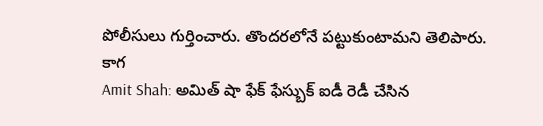పోలీసులు గుర్తించారు. తొందరలోనే పట్టుకుంటామని తెలిపారు. కాగ
Amit Shah: అమిత్ షా ఫేక్ ఫేస్బుక్ ఐడీ రెడీ చేసిన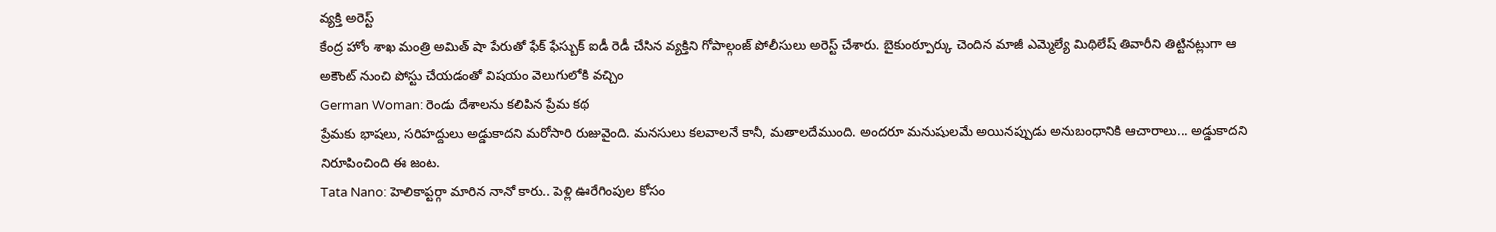వ్యక్తి అరెస్ట్
కేంద్ర హోం శాఖ మంత్రి అమిత్ షా పేరుతో ఫేక్ ఫేస్బుక్ ఐడీ రెడీ చేసిన వ్యక్తిని గోపాల్గంజ్ పోలీసులు అరెస్ట్ చేశారు. బైకుంఠ్పూర్కు చెందిన మాజీ ఎమ్మెల్యే మిథిలేష్ తివారీని తిట్టినట్లుగా ఆ అకౌంట్ నుంచి పోస్టు చేయడంతో విషయం వెలుగులోకి వచ్చిం
German Woman: రెండు దేశాలను కలిపిన ప్రేమ కథ
ప్రేమకు భాషలు, సరిహద్దులు అడ్డుకాదని మరోసారి రుజువైంది. మనసులు కలవాలనే కానీ, మతాలదేముంది. అందరూ మనుషులమే అయినప్పుడు అనుబంధానికి ఆచారాలు... అడ్డుకాదని నిరూపించింది ఈ జంట.
Tata Nano: హెలికాప్టర్గా మారిన నానో కారు.. పెళ్లి ఊరేగింపుల కోసం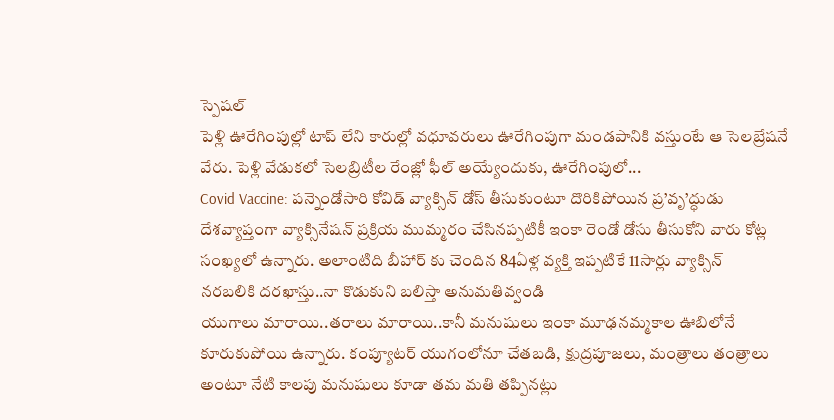స్పెషల్
పెళ్లి ఊరేగింపుల్లో టాప్ లేని కారుల్లో వధూవరులు ఊరేగింపుగా మండపానికి వస్తుంటే ఆ సెలబ్రేషనే వేరు. పెళ్లి వేడుకలో సెలబ్రిటీల రేంజ్లో ఫీల్ అయ్యేందుకు, ఊరేగింపులో...
Covid Vaccine: పన్నెండోసారి కోవిడ్ వ్యాక్సిన్ డోస్ తీసుకుంటూ దొరికిపోయిన ప్ర’వృ’ద్ధుడు
దేశవ్యాప్తంగా వ్యాక్సినేషన్ ప్రక్రియ ముమ్మరం చేసినప్పటికీ ఇంకా రెండో డోసు తీసుకోని వారు కోట్ల సంఖ్యలో ఉన్నారు. అలాంటిది బీహార్ కు చెందిన 84ఏళ్ల వ్యక్తి ఇప్పటికే 11సార్లు వ్యాక్సిన్
నరబలికి దరఖాస్తు..నా కొడుకుని బలిస్తా అనుమతివ్వండి
యుగాలు మారాయి..తరాలు మారాయి..కానీ మనుషులు ఇంకా మూఢనమ్మకాల ఊబిలోనే కూరుకుపోయి ఉన్నారు. కంప్యూటర్ యుగంలోనూ చేతబడి, క్షుద్రపూజలు, మంత్రాలు తంత్రాలు అంటూ నేటి కాలపు మనుషులు కూడా తమ మతి తప్పినట్లు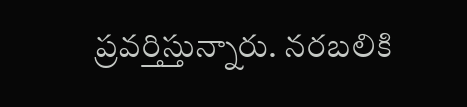ప్రవర్తిస్తున్నారు. నరబలికి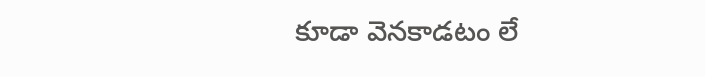కూడా వెనకాడటం లే